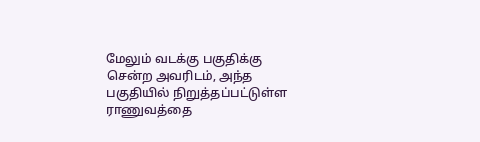மேலும் வடக்கு பகுதிக்கு சென்ற அவரிடம், அந்த பகுதியில் நிறுத்தப்பட்டுள்ள ராணுவத்தை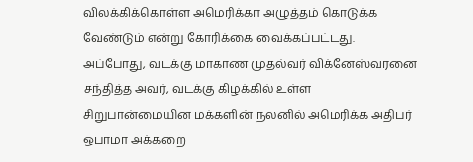விலக்கிக்கொள்ள அமெரிக்கா அழுத்தம் கொடுக்க வேண்டும் என்று கோரிக்கை வைக்கப்பட்டது.
அப்போது, வடக்கு மாகாண முதல்வர் விக்னேஸ்வரனை சந்தித்த அவர், வடக்கு கிழக்கில் உள்ள சிறுபான்மையின மக்களின் நலனில் அமெரிக்க அதிபர் ஒபாமா அக்கறை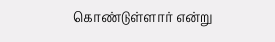கொண்டுள்ளார் என்று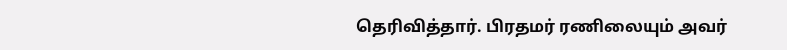தெரிவித்தார். பிரதமர் ரணிலையும் அவர்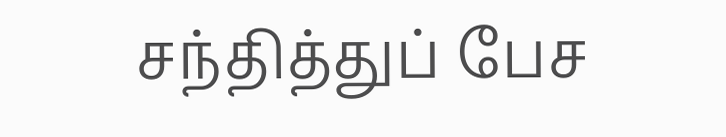சந்தித்துப் பேச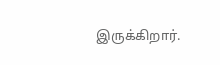இருக்கிறார்.